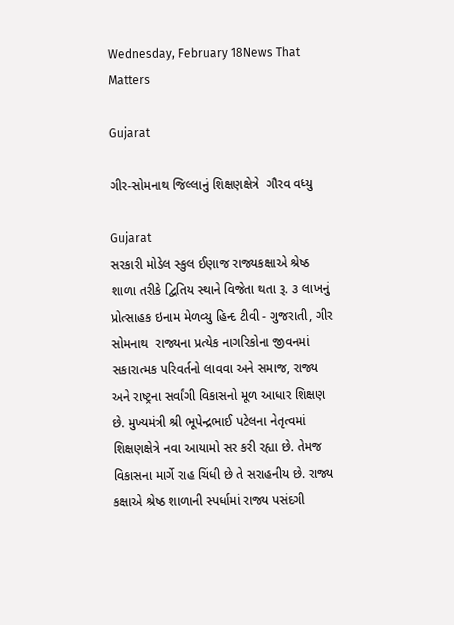Wednesday, February 18News That Matters

Gujarat

ગીર-સોમનાથ જિલ્લાનું શિક્ષણક્ષેત્રે  ગૌરવ વધ્યુ

Gujarat
સરકારી મોડેલ સ્કુલ ઈણાજ રાજ્યકક્ષાએ શ્રેષ્ઠ શાળા તરીકે દ્વિતિય સ્થાને વિજેતા થતા રૂ. ૩ લાખનું પ્રોત્સાહક ઇનામ મેળવ્યુ હિન્દ ટીવી - ગુજરાતી, ગીર સોમનાથ  રાજ્યના પ્રત્યેક નાગરિકોના જીવનમાં સકારાત્મક પરિવર્તનો લાવવા અને સમાજ, રાજ્ય અને રાષ્ટ્રના સર્વાંગી વિકાસનો મૂળ આધાર શિક્ષણ છે. મુખ્યમંત્રી શ્રી ભૂપેન્દ્રભાઈ પટેલના નેતૃત્વમાં શિક્ષણક્ષેત્રે નવા આયામો સર કરી રહ્યા છે. તેમજ વિકાસના માર્ગે રાહ ચિંધી છે તે સરાહનીય છે. રાજ્ય કક્ષાએ શ્રેષ્ઠ શાળાની સ્પર્ધામાં રાજ્ય પસંદગી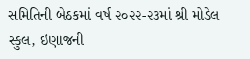સમિતિની બેઠકમાં વર્ષ ૨૦૨૨-૨૩માં શ્રી મોડેલ સ્કુલ, ઇણાજની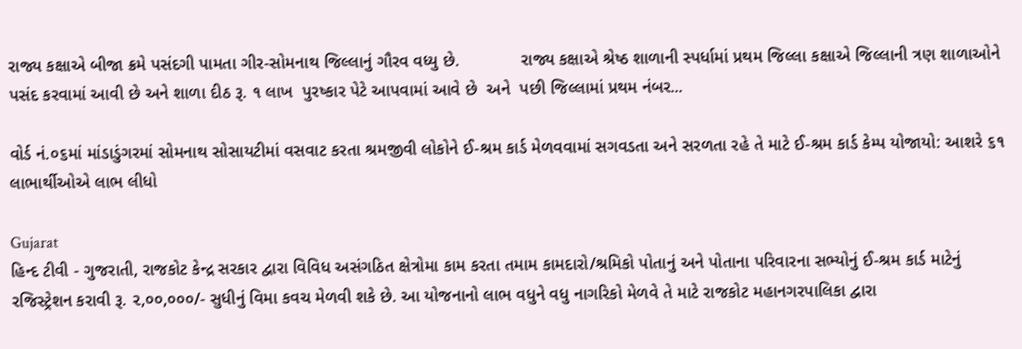રાજ્ય કક્ષાએ બીજા ક્રમે પસંદગી પામતા ગીર-સોમનાથ જિલ્લાનું ગૌરવ વધ્યુ છે.             રાજ્ય કક્ષાએ શ્રેષ્ઠ શાળાની સ્પર્ધામાં પ્રથમ જિલ્લા કક્ષાએ જિલ્લાની ત્રણ શાળાઓને પસંદ કરવામાં આવી છે અને શાળા દીઠ રૂ. ૧ લાખ  પુરષ્કાર પેટે આપવામાં આવે છે  અને  પછી જિલ્લામાં પ્રથમ નંબર...

વોર્ડ નં.૦૬માં માંડાડુંગરમાં સોમનાથ સોસાયટીમાં વસવાટ કરતા શ્રમજીવી લોકોને ઈ-શ્રમ કાર્ડ મેળવવામાં સગવડતા અને સરળતા રહે તે માટે ઈ-શ્રમ કાર્ડ કેમ્પ યોજાયો: આશરે ૬૧ લાભાર્થીઓએ લાભ લીધો

Gujarat
હિન્દ ટીવી - ગુજરાતી, રાજકોટ કેન્દ્ર સરકાર દ્વારા વિવિધ અસંગઠિત ક્ષેત્રોમા કામ કરતા તમામ કામદારો/શ્રમિકો પોતાનું અને પોતાના પરિવારના સભ્યોનું ઈ-શ્રમ કાર્ડ માટેનું રજિસ્ટ્રેશન કરાવી રૂ. ૨,૦૦,૦૦૦/- સુધીનું વિમા કવચ મેળવી શકે છે. આ યોજનાનો લાભ વધુને વધુ નાગરિકો મેળવે તે માટે રાજકોટ મહાનગરપાલિકા દ્વારા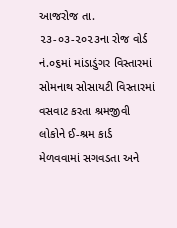આજરોજ તા. ૨૩-૦૩-૨૦૨૩ના રોજ વોર્ડ નં.૦૬માં માંડાડુંગર વિસ્તારમાં સોમનાથ સોસાયટી વિસ્તારમાં વસવાટ કરતા શ્રમજીવી લોકોને ઈ-શ્રમ કાર્ડ મેળવવામાં સગવડતા અને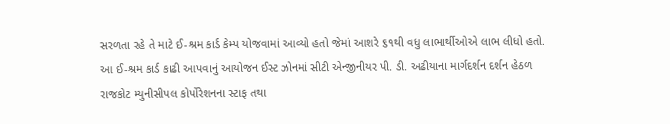સરળતા રહે તે માટે ઈ-શ્રમ કાર્ડ કેમ્પ યોજવામાં આવ્યો હતો જેમાં આશરે ૬૧થી વધુ લાભાર્થીઓએ લાભ લીધો હતો. આ ઈ-શ્રમ કાર્ડ કાઢી આપવાનું આયોજન ઈસ્ટ ઝોનમાં સીટી એન્જીનીયર પી. ડી. અઢીયાના માર્ગદર્શન દર્શન હેઠળ રાજકોટ મ્યુનીસીપલ કોર્પોરેશનના સ્ટાફ તથા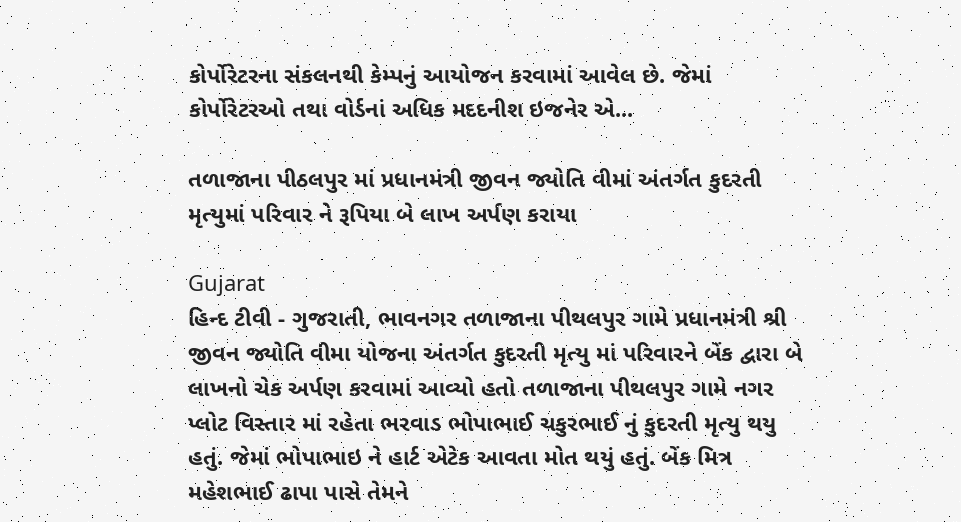કોર્પોરેટરના સંકલનથી કેમ્પનું આયોજન કરવામાં આવેલ છે. જેમાં કોર્પોરેટરઓ તથા વોર્ડનાં અધિક મદદનીશ ઇજનેર એ...

તળાજાના પીઠલપુર માં પ્રધાનમંત્રી જીવન જ્યોતિ વીમાં અંતર્ગત કુદરતી મૃત્યુમાં પરિવાર ને રૂપિયા બે લાખ અર્પણ કરાયા

Gujarat
હિન્દ ટીવી - ગુજરાતી, ભાવનગર તળાજાના પીથલપુર ગામે પ્રધાનમંત્રી શ્રી જીવન જ્યોતિ વીમા યોજના અંતર્ગત કુદરતી મૃત્યુ માં પરિવારને બેંક દ્વારા બે લાખનો ચેક અર્પણ કરવામાં આવ્યો હતો તળાજાના પીથલપુર ગામે નગર પ્લોટ વિસ્તાર માં રહેતા ભરવાડ ભોપાભાઈ ચકુરભાઈ નું કુદરતી મૃત્યુ થયુ હતું. જેમાં ભોપાભાઇ ને હાર્ટ એટેક આવતા મોત થયું હતું. બેંક મિત્ર મહેશભાઈ ઢાપા પાસે તેમને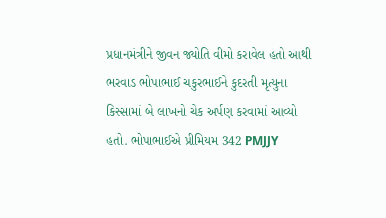પ્રધાનમંત્રીને જીવન જ્યોતિ વીમો કરાવેલ હતો આથી ભરવાડ ભોપાભાઈ ચકુરભાઈને કુદરતી મૃત્યુના કિસ્સામાં બે લાખનો ચેક અર્પણ કરવામાં આવ્યો હતો. ભોપાભાઈએ પ્રીમિયમ 342 PMJJY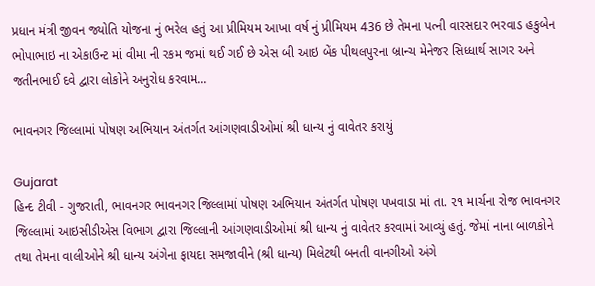પ્રધાન મંત્રી જીવન જ્યોતિ યોજના નું ભરેલ હતું આ પ્રીમિયમ આખા વર્ષ નું પ્રીમિયમ 436 છે તેમના પત્ની વારસદાર ભરવાડ હકુબેન ભોપાભાઇ ના એકાઉન્ટ માં વીમા ની રકમ જમાં થઈ ગઈ છે એસ બી આઇ બેંક પીથલપુરના બ્રાન્ચ મેનેજર સિધ્ધાર્થ સાગર અને જતીનભાઈ દવે દ્વારા લોકોને અનુરોધ કરવામ...

ભાવનગર જિલ્લામાં પોષણ અભિયાન અંતર્ગત આંગણવાડીઓમાં શ્રી ધાન્ય નું વાવેતર કરાયું

Gujarat
હિન્દ ટીવી - ગુજરાતી, ભાવનગર ભાવનગર જિલ્લામાં પોષણ અભિયાન અંતર્ગત પોષણ પખવાડા માં તા. ૨૧ માર્ચના રોજ ભાવનગર જિલ્લામાં આઇસીડીએસ વિભાગ દ્વારા જિલ્લાની આંગણવાડીઓમાં શ્રી ધાન્ય નું વાવેતર કરવામાં આવ્યું હતું. જેમાં નાના બાળકોને તથા તેમના વાલીઓને શ્રી ધાન્ય અંગેના ફાયદા સમજાવીને (શ્રી ધાન્ય) મિલેટથી બનતી વાનગીઓ અંગે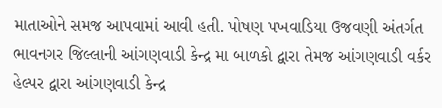માતાઓને સમજ આપવામાં આવી હતી. પોષણ પખવાડિયા ઉજવણી અંતર્ગત ભાવનગર જિલ્લાની આંગણવાડી કેન્દ્ર મા બાળકો દ્વારા તેમજ આંગણવાડી વર્કર હેલ્પર દ્વારા આંગણવાડી કેન્દ્ર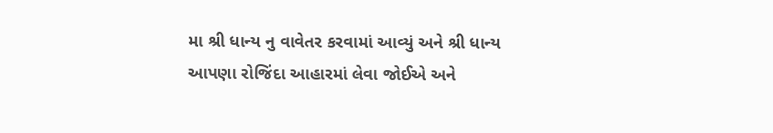મા શ્રી ધાન્ય નુ વાવેતર કરવામાં આવ્યું અને શ્રી ધાન્ય આપણા રોજિંદા આહારમાં લેવા જોઈએ અને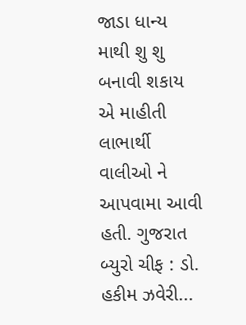જાડા ધાન્ય માથી શુ શુ બનાવી શકાય એ માહીતી લાભાર્થી વાલીઓ ને આપવામા આવી હતી. ગુજરાત બ્યુરો ચીફ : ડો. હકીમ ઝવેરી...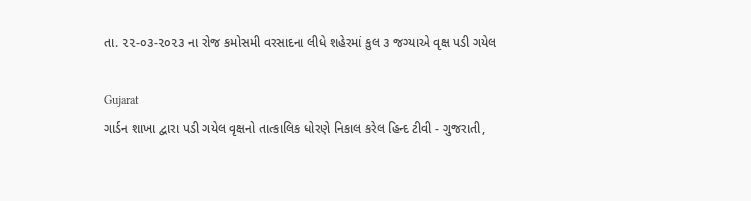તા. ૨૨-૦૩-૨૦૨૩ ના રોજ કમોસમી વરસાદના લીધે શહેરમાં કુલ ૩ જગ્યાએ વૃક્ષ પડી ગયેલ

Gujarat
ગાર્ડન શાખા દ્વારા પડી ગયેલ વૃક્ષનો તાત્કાલિક ધોરણે નિકાલ કરેલ હિન્દ ટીવી - ગુજરાતી,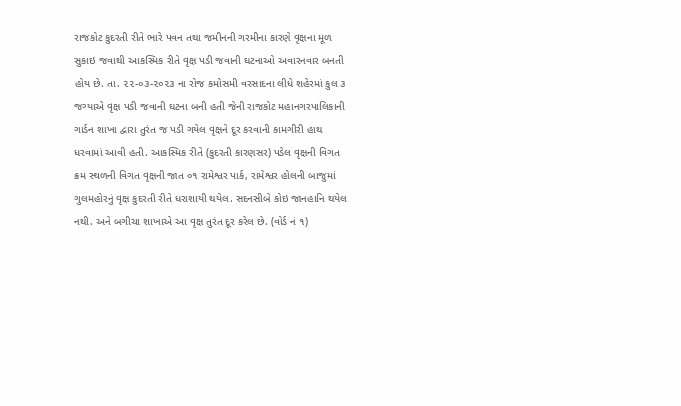રાજકોટ કુદરતી રીતે ભારે પવન તથા જમીનની ગરમીના કારણે વૃક્ષના મૂળ સુકાઇ જવાથી આકસ્મિક રીતે વૃક્ષ પડી જવાની ઘટનાઓ અવારનવાર બનતી હોય છે. તા. ૨૨-૦૩-૨૦૨૩ ના રોજ કમોસમી વરસાદના લીધે શહેરમાં કુલ ૩ જગ્યાએ વૃક્ષ પડી જવાની ઘટના બની હતી જેની રાજકોટ મહાનગરપાલિકાની ગાર્ડન શાખા દ્વારા તુરંત જ પડી ગયેલ વૃક્ષને દૂર કરવાની કામગીરી હાથ ધરવામાં આવી હતી. આકસ્મિક રીતે (કુદરતી કારણસર) પડેલ વૃક્ષની વિગત ક્રમ સ્થળની વિગત વૃક્ષની જાત ૦૧ રામેશ્વર પાર્ક, રામેશ્વર હોલની બાજુમાં ગુલમહોરનું વૃક્ષ કુદરતી રીતે ધરાશાયી થયેલ. સદનસીબે કોઇ જાનહાનિ થયેલ નથી. અને બગીચા શાખાએ આ વૃક્ષ તુરંત દૂર કરેલ છે. (વોર્ડ નં ૧)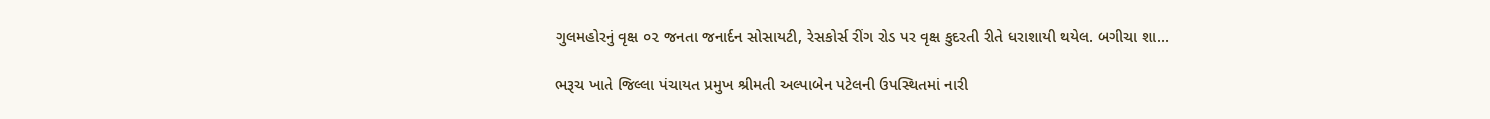ગુલમહોરનું વૃક્ષ ૦૨ જનતા જનાર્દન સોસાયટી, રેસકોર્સ રીંગ રોડ પર વૃક્ષ કુદરતી રીતે ધરાશાયી થયેલ. બગીચા શા...

ભરૂચ ખાતે જિલ્લા પંચાયત પ્રમુખ શ્રીમતી અલ્પાબેન પટેલની ઉપસ્થિતમાં નારી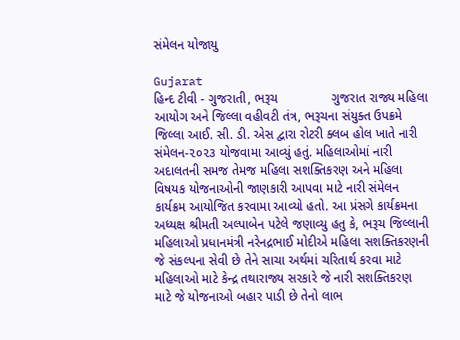સંમેલન યોજાયુ

Gujarat
હિન્દ ટીવી - ગુજરાતી, ભરૂચ               ગુજરાત રાજ્ય મહિલા આયોગ અને જિલ્લા વહીવટી તંત્ર, ભરૂચના સંયુક્ત ઉપક્રમે જિલ્લા આઈ. સી. ડી. એસ દ્વારા રોટરી ક્લબ હોલ ખાતે નારી સંમેલન-૨૦૨૩ યોજવામા આવ્યું હતું. મહિલાઓમાં નારી અદાલતની સમજ તેમજ મહિલા સશક્તિકરણ અને મહિલા વિષયક યોજનાઓની જાણકારી આપવા માટે નારી સંમેલન કાર્યક્રમ આયોજિત કરવામા આવ્યો હતો. આ પ્રંસગે કાર્યક્રમના અધ્યક્ષ શ્રીમતી અલ્પાબેન પટેલે જણાવ્યુ હતુ કે, ભરૂચ જિલ્લાની મહિલાઓ પ્રધાનમંત્રી નરેનદ્રભાઈ મોદીએ મહિલા સશક્તિકરણની જે સંકલ્પના સેવી છે તેને સાચા અર્થમાં ચરિતાર્થ કરવા માટે મહિલાઓ માટે કેન્દ્ર તથારાજ્ય સરકારે જે નારી સશક્તિકરણ માટે જે યોજનાઓ બહાર પાડી છે તેનો લાભ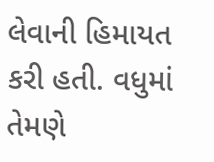લેવાની હિમાયત કરી હતી. વધુમાં તેમણે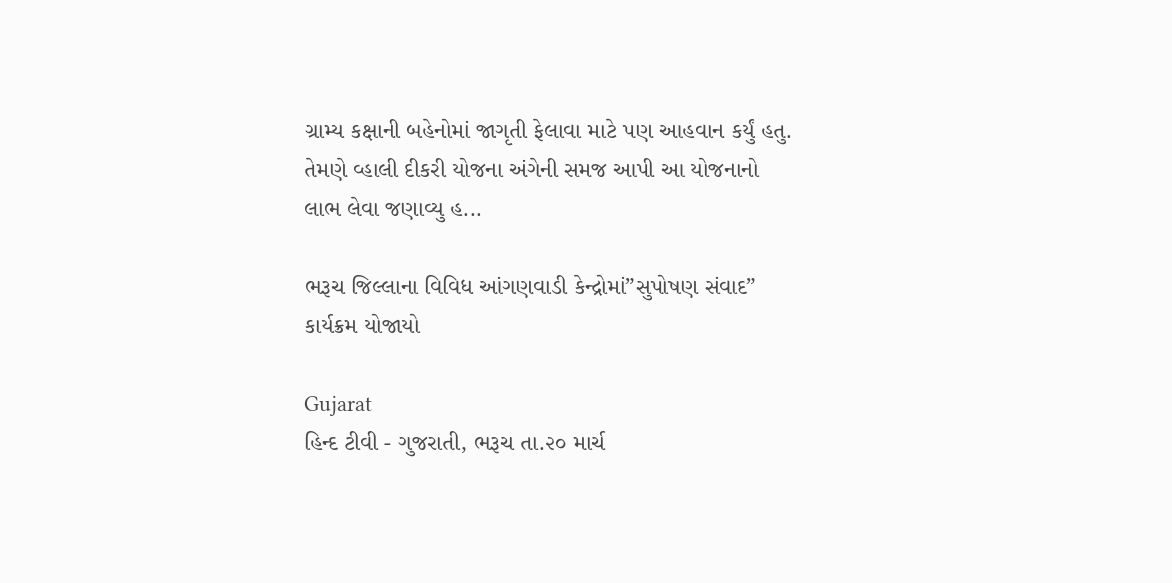ગ્રામ્ય કક્ષાની બહેનોમાં જાગૃતી ફેલાવા માટે પણ આહવાન કર્યું હતુ. તેમણે વ્હાલી દીકરી યોજના અંગેની સમજ આપી આ યોજનાનો લાભ લેવા જણાવ્યુ હ...

ભરૂચ જિલ્લાના વિવિધ આંગણવાડી કેન્દ્રોમાં”સુપોષણ સંવાદ” કાર્યક્રમ યોજાયો

Gujarat
હિન્દ ટીવી - ગુજરાતી, ભરૂચ તા.૨૦ માર્ચ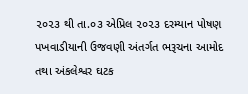૨૦૨૩ થી તા.૦૩ એપ્રિલ ૨૦૨૩ દરમ્યાન પોષણ પખવાડીયાની ઉજવણી અંતર્ગત ભરૂચના આમોદ તથા અંકલેશ્વર ઘટક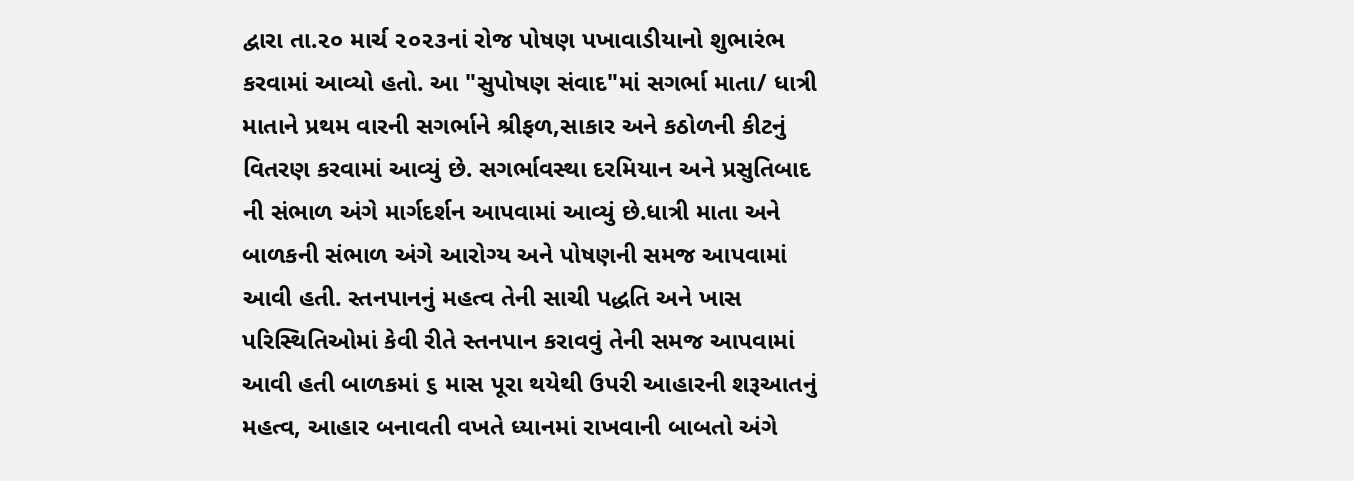દ્વારા તા.૨૦ માર્ચ ૨૦૨૩નાં રોજ પોષણ પખાવાડીયાનો શુભારંભ કરવામાં આવ્યો હતો. આ "સુપોષણ સંવાદ"માં સગર્ભા માતા/ ધાત્રી માતાને પ્રથમ વારની સગર્ભાને શ્રીફળ,સાકાર અને કઠોળની કીટનું વિતરણ કરવામાં આવ્યું છે. સગર્ભાવસ્થા દરમિયાન અને પ્રસુતિબાદ ની સંભાળ અંગે માર્ગદર્શન આપવામાં આવ્યું છે.ધાત્રી માતા અને બાળકની સંભાળ અંગે આરોગ્ય અને પોષણની સમજ આપવામાં આવી હતી. સ્તનપાનનું મહત્વ તેની સાચી પદ્ધતિ અને ખાસ પરિસ્થિતિઓમાં કેવી રીતે સ્તનપાન કરાવવું તેની સમજ આપવામાં આવી હતી બાળકમાં ૬ માસ પૂરા થયેથી ઉપરી આહારની શરૂઆતનું મહત્વ, આહાર બનાવતી વખતે ધ્યાનમાં રાખવાની બાબતો અંગે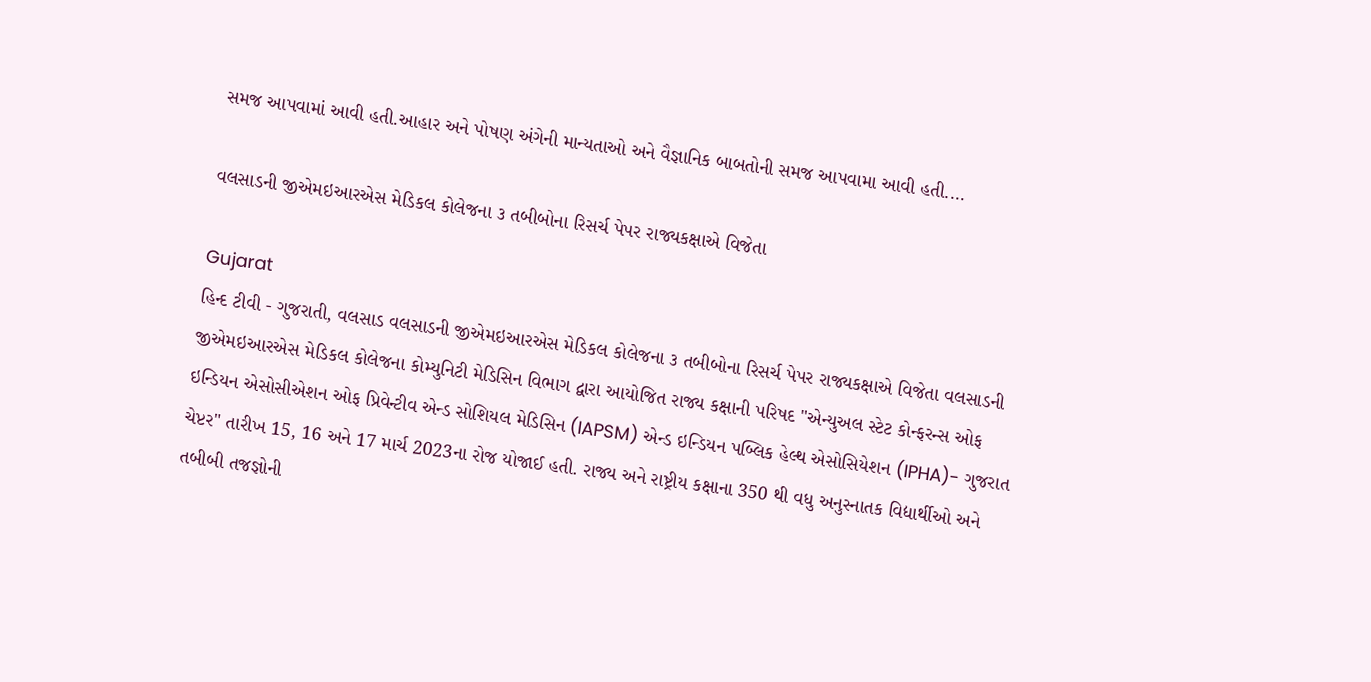સમજ આપવામાં આવી હતી.આહાર અને પોષણ અંગેની માન્યતાઓ અને વૈજ્ઞાનિક બાબતોની સમજ આપવામા આવી હતી....

વલસાડની જીએમઇઆરએસ મેડિકલ કોલેજના ૩ તબીબોના રિસર્ચ પેપર રાજ્યકક્ષાએ વિજેતા

Gujarat
હિન્દ ટીવી - ગુજરાતી, વલસાડ વલસાડની જીએમઇઆરએસ મેડિકલ કોલેજના ૩ તબીબોના રિસર્ચ પેપર રાજ્યકક્ષાએ વિજેતા વલસાડની જીએમઇઆરએસ મેડિકલ કોલેજના કોમ્યુનિટી મેડિસિન વિભાગ દ્વારા આયોજિત રાજ્ય કક્ષાની પરિષદ "એન્યુઅલ સ્ટેટ કોન્ફરન્સ ઓફ ઇન્ડિયન એસોસીએશન ઓફ પ્રિવેન્ટીવ એન્ડ સોશિયલ મેડિસિન (IAPSM) એન્ડ ઇન્ડિયન પબ્લિક હેલ્થ એસોસિયેશન (IPHA)- ગુજરાત ચેપ્ટર" તારીખ 15, 16 અને 17 માર્ચ 2023ના રોજ યોજાઈ હતી. રાજ્ય અને રાષ્ટ્રીય કક્ષાના 350 થી વધુ અનુસ્નાતક વિદ્યાર્થીઓ અને તબીબી તજજ્ઞોની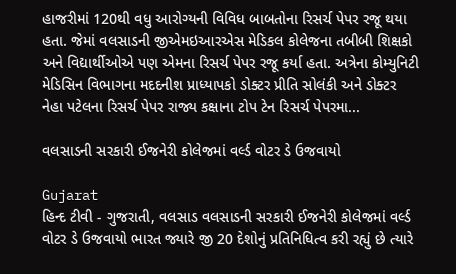હાજરીમાં 120થી વધુ આરોગ્યની વિવિધ બાબતોના રિસર્ચ પેપર રજૂ થયા હતા. જેમાં વલસાડની જીએમઇઆરએસ મેડિકલ કોલેજના તબીબી શિક્ષકો અને વિદ્યાર્થીઓએ પણ એમના રિસર્ચ પેપર રજૂ કર્યા હતા. અત્રેના કોમ્યુનિટી મેડિસિન વિભાગના મદદનીશ પ્રાધ્યાપકો ડોક્ટર પ્રીતિ સોલંકી અને ડોક્ટર નેહા પટેલના રિસર્ચ પેપર રાજ્ય કક્ષાના ટોપ ટેન રિસર્ચ પેપરમા...

વલસાડની સરકારી ઈજનેરી કોલેજમાં વર્લ્ડ વોટર ડે ઉજવાયો

Gujarat
હિન્દ ટીવી - ગુજરાતી, વલસાડ વલસાડની સરકારી ઈજનેરી કોલેજમાં વર્લ્ડ વોટર ડે ઉજવાયો ભારત જ્યારે જી 20 દેશોનું પ્રતિનિધિત્વ કરી રહ્યું છે ત્યારે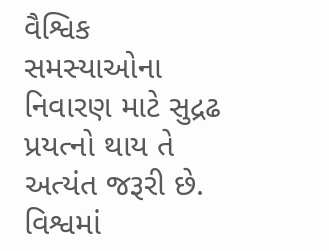વૈશ્વિક સમસ્યાઓના નિવારણ માટે સુદ્રઢ પ્રયત્નો થાય તે અત્યંત જરૂરી છે. વિશ્વમાં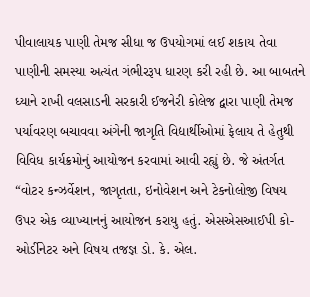પીવાલાયક પાણી તેમજ સીધા જ ઉપયોગમાં લઈ શકાય તેવા પાણીની સમસ્યા અત્યંત ગંભીરરૂપ ધારણ કરી રહી છે. આ બાબતને ધ્યાને રાખી વલસાડની સરકારી ઈજનેરી કોલેજ દ્વારા પાણી તેમજ પર્યાવરણ બચાવવા અંગેની જાગૃતિ વિદ્યાર્થીઓમાં ફેલાય તે હેતુથી વિવિધ કાર્યક્રમોનું આયોજન કરવામાં આવી રહ્યું છે. જે અંતર્ગત “વોટર કન્ઝર્વેશન, જાગૃતતા, ઇનોવેશન અને ટેકનોલોજી વિષય ઉપર એક વ્યાખ્યાનનું આયોજન કરાયુ હતું. એસએસઆઈપી કો-ઓર્ડીનેટર અને વિષય તજજ્ઞ ડો. કે. એલ.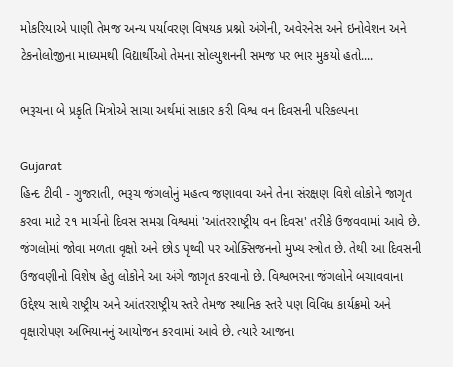મોકરિયાએ પાણી તેમજ અન્ય પર્યાવરણ વિષયક પ્રશ્નો અંગેની, અવેરનેસ અને ઇનોવેશન અને ટેકનોલોજીના માધ્યમથી વિદ્યાર્થીઓ તેમના સોલ્યુશનની સમજ પર ભાર મુકયો હતો....

ભરૂચના બે પ્રકૃતિ મિત્રોએ સાચા અર્થમાં સાકાર કરી વિશ્વ વન દિવસની પરિકલ્પના

Gujarat
હિન્દ ટીવી - ગુજરાતી, ભરૂચ જંગલોનું મહત્વ જણાવવા અને તેના સંરક્ષણ વિશે લોકોને જાગૃત કરવા માટે ૨૧ માર્ચનો દિવસ સમગ્ર વિશ્વમાં 'આંતરરાષ્ટ્રીય વન દિવસ' તરીકે ઉજવવામાં આવે છે. જંગલોમાં જોવા મળતા વૃક્ષો અને છોડ પૃથ્વી પર ઓક્સિજનનો મુખ્ય સ્ત્રોત છે. તેથી આ દિવસની ઉજવણીનો વિશેષ હેતુ લોકોને આ અંગે જાગૃત કરવાનો છે. વિશ્વભરના જંગલોને બચાવવાના ઉદ્દેશ્ય સાથે રાષ્ટ્રીય અને આંતરરાષ્ટ્રીય સ્તરે તેમજ સ્થાનિક સ્તરે પણ વિવિધ કાર્યક્રમો અને વૃક્ષારોપણ અભિયાનનું આયોજન કરવામાં આવે છે. ત્યારે આજના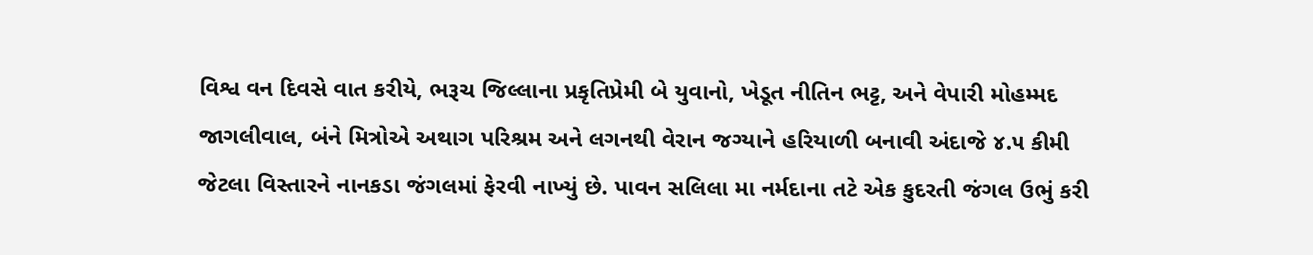વિશ્વ વન દિવસે વાત કરીયે, ભરૂચ જિલ્લાના પ્રકૃતિપ્રેમી બે યુવાનો, ખેડૂત નીતિન ભટ્ટ, અને વેપારી મોહમ્મદ જાગલીવાલ, બંને મિત્રોએ અથાગ પરિશ્રમ અને લગનથી વેરાન જગ્યાને હરિયાળી બનાવી અંદાજે ૪.૫ કીમી જેટલા વિસ્તારને નાનકડા જંગલમાં ફેરવી નાખ્યું છે. પાવન સલિલા મા નર્મદાના તટે એક કુદરતી જંગલ ઉભું કરી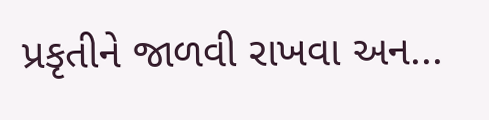પ્રકૃતીને જાળવી રાખવા અન...